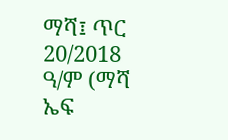ማሻ፤ ጥር 20/2018 ዓ/ም (ማሻ ኤፍ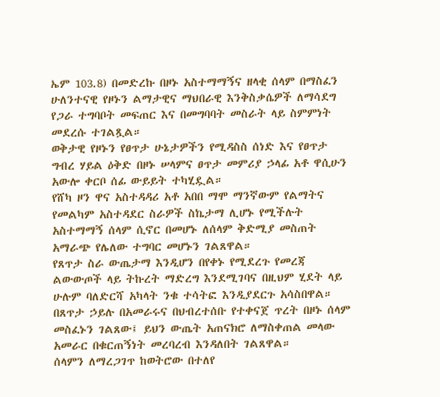ኤም 103.8) በመድረኩ በዞኑ አስተማማኝና ዘላቂ ሰላም በማስፈን ሁለንተናዊ የዞኑን ልማታዊና ማህበራዊ እንቅስቃሴዎች ለማሳደግ የጋራ ተግባቦት መፍጠር እና በመግባባት መስራት ላይ ስምምነት መደረሱ ተገልጿል።
ወቅታዊ የዞኑን የፀጥታ ሁኔታዎችን የሚዳስስ ሰነድ እና የፀጥታ ግብረ ሃይል ዕቅድ በዞኑ ሠላምና ፀጥታ መምሪያ ኃላፊ አቶ ዋሲሁን አውሎ ቀርቦ ሰፊ ውይይት ተካሂዷል።
የሸካ ዞን ዋና አስተዳዳሪ አቶ አበበ ማሞ ማንኛውም የልማትና የመልካም አስተዳደር ስራዎች ስኬታማ ሊሆኑ የሚችሉት አስተማማኝ ሰላም ሲኖር በመሆኑ ለሰላም ቅድሚያ መስጠት አማራጭ የሌለው ተግባር መሆኑን ገልጸዋል።
የጸጥታ ስራ ውጤታማ እንዲሆን በየቀኑ የሚደረጉ የመረጃ ልውውጦች ላይ ትኩረት ማድረግ እንደሚገባና በዚህም ሂደት ላይ ሁሉም ባለድርሻ አካላት ንቁ ተሳትፎ እንዲያደርጉ አሳስበዋል።
በጸጥታ ኃይሉ በአመራሩና በህብረተሰቡ የተቀናጀ ጥረት በዞኑ ሰላም መስፈኑን ገልጸው፤ ይህን ውጤት አጠናክሮ ለማስቀጠል መላው አመራር በቁርጠኝነት መረባረብ እንዳለበት ገልጸዋል።
ሰላምን ለማረጋገጥ ከወትሮው በተለየ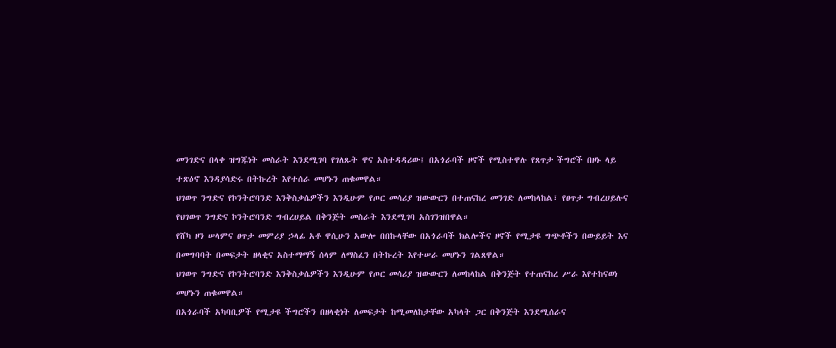መንገድና በላቀ ዝግጁነት መስራት እንደሚገባ የገለጹት ዋና አስተዳዳሪው፤ በአጎራባች ዞኖች የሚስተዋሉ የጸጥታ ችግሮች በዞኑ ላይ ተጽዕኖ እንዳያሳድሩ በትኩረት እየተሰራ መሆኑን ጠቁመዋል።
ህገወጥ ንግድና የኮንትሮባንድ እንቅስቃሴዎችን እንዲሁም የጦር መሳሪያ ዝውውርን በተጠናከረ መንገድ ለመከላከል፣ የፀጥታ ግብረሀይሉና የህገወጥ ንግድና ኮንትሮባንድ ግብረሀይል በቅንጅት መስራት እንደሚገባ አስገንዝበዋል።
የሸካ ዞን ሠላምና ፀጥታ መምሪያ ኃላፊ አቶ ዋሲሁን አውሎ በበኩላቸው በአጎራባች ክልሎችና ዞኖች የሚታዩ ግጭቶችን በውይይት እና በመግባባት በመፍታት ዘላቂና አስተማማኝ ሰላም ለማስፈን በትኩረት እየተሠራ መሆኑን ገልጸዋል።
ህገወጥ ንግድና የኮንትሮባንድ እንቅስቃሴዎችን እንዲሁም የጦር መሳሪያ ዝውውርን ለመከላከል በቅንጅት የተጠናከረ ሥራ እየተከናወነ መሆኑን ጠቁመዋል።
በአጎራባች አካባቢዎች የሚታዩ ችግሮችን በዘላቂነት ለመፍታት ከሚመለከታቸው አካላት ጋር በቅንጅት እንደሚሰራና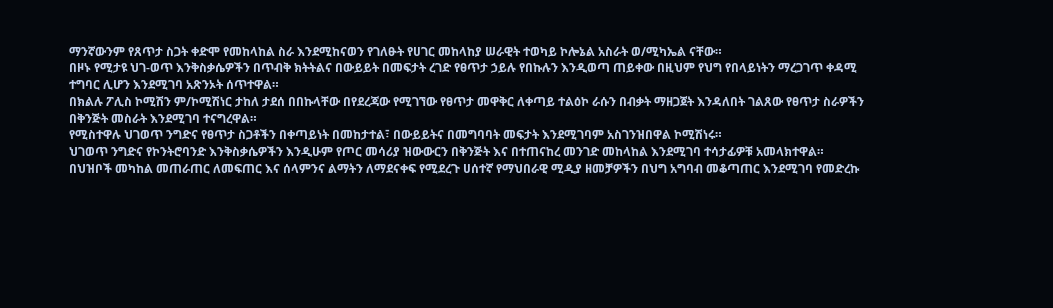ማንኛውንም የጸጥታ ስጋት ቀድሞ የመከላከል ስራ እንደሚከናወን የገለፁት የሀገር መከላከያ ሠራዊት ተወካይ ኮሎኔል አስራት ወ/ሚካኤል ናቸው።
በዞኑ የሚታዩ ህገ-ወጥ እንቅስቃሴዎችን በጥብቅ ክትትልና በውይይት በመፍታት ረገድ የፀጥታ ኃይሉ የበኩሉን እንዲወጣ ጠይቀው በዚህም የህግ የበላይነትን ማረጋገጥ ቀዳሚ ተግባር ሊሆን እንደሚገባ አጽንኦት ሰጥተዋል።
በክልሉ ፖሊስ ኮሚሽን ም/ኮሚሽነር ታከለ ታደሰ በበኩላቸው በየደረጃው የሚገኘው የፀጥታ መዋቅር ለቀጣይ ተልዕኮ ራሱን በብቃት ማዘጋጀት እንዳለበት ገልጸው የፀጥታ ስራዎችን በቅንጅት መስራት እንደሚገባ ተናግረዋል።
የሚስተዋሉ ህገወጥ ንግድና የፀጥታ ስጋቶችን በቀጣይነት በመከታተል፣ በውይይትና በመግባባት መፍታት እንደሚገባም አስገንዝበዋል ኮሚሽነሩ።
ህገወጥ ንግድና የኮንትሮባንድ እንቅስቃሴዎችን እንዲሁም የጦር መሳሪያ ዝውውርን በቅንጅት እና በተጠናከረ መንገድ መከላከል እንደሚገባ ተሳታፊዎቹ አመላክተዋል።
በህዝቦች መካከል መጠራጠር ለመፍጠር እና ሰላምንና ልማትን ለማደናቀፍ የሚደረጉ ሀሰተኛ የማህበራዊ ሚዲያ ዘመቻዎችን በህግ አግባብ መቆጣጠር እንደሚገባ የመድረኩ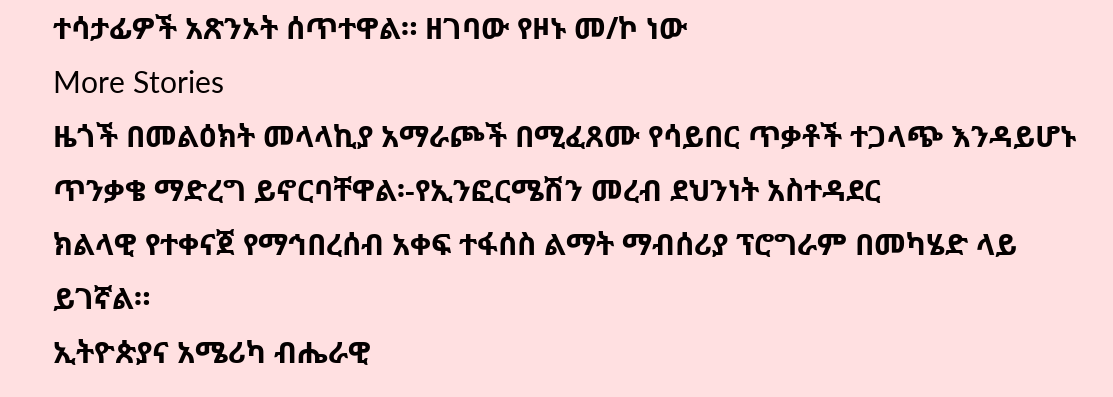ተሳታፊዎች አጽንኦት ሰጥተዋል። ዘገባው የዞኑ መ/ኮ ነው
More Stories
ዜጎች በመልዕክት መላላኪያ አማራጮች በሚፈጸሙ የሳይበር ጥቃቶች ተጋላጭ እንዳይሆኑ ጥንቃቄ ማድረግ ይኖርባቸዋል፡-የኢንፎርሜሽን መረብ ደህንነት አስተዳደር
ክልላዊ የተቀናጀ የማኅበረሰብ አቀፍ ተፋሰስ ልማት ማብሰሪያ ፕሮግራም በመካሄድ ላይ ይገኛል።
ኢትዮጵያና አሜሪካ ብሔራዊ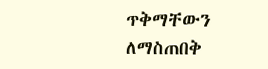ጥቅማቸውን ለማስጠበቅ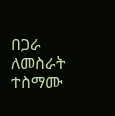በጋራ ለመስራት ተስማሙ